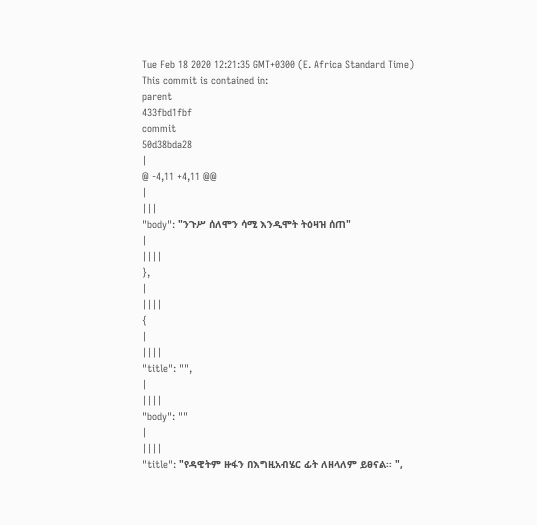Tue Feb 18 2020 12:21:35 GMT+0300 (E. Africa Standard Time)
This commit is contained in:
parent
433fbd1fbf
commit
50d38bda28
|
@ -4,11 +4,11 @@
|
|||
"body": "ንጉሥ ሰለሞን ሳሚ እንዲሞት ትዕዛዝ ሰጠ"
|
||||
},
|
||||
{
|
||||
"title": "",
|
||||
"body": ""
|
||||
"title": "የዳዊትም ዙፋን በእግዚአብሄር ፊት ለዘላለም ይፀናል፡፡ ",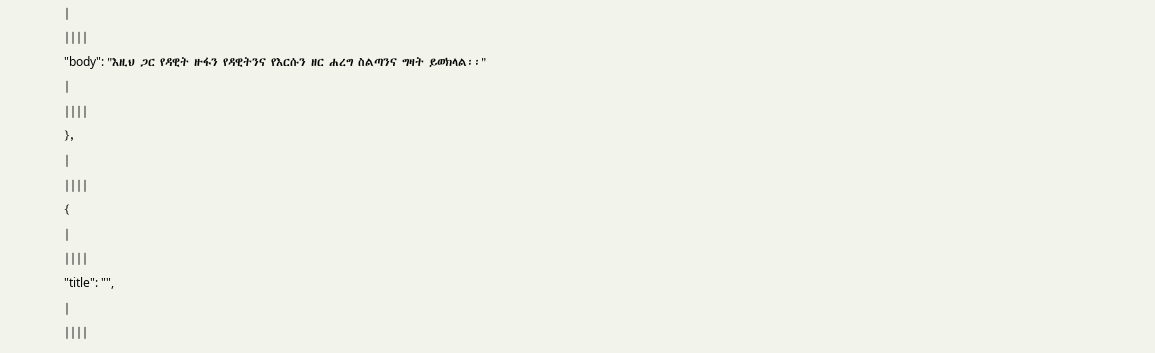|
||||
"body": "እዚህ ጋር የዳዊት ዙፋን የዳዊትንና የእርሱን ዘር ሐረግ ስልጣንና ግዛት ይወክላል፡፡"
|
||||
},
|
||||
{
|
||||
"title": "",
|
||||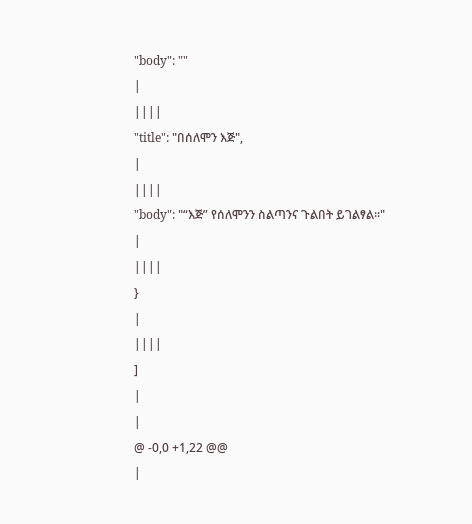"body": ""
|
||||
"title": "በሰለሞን እጅ",
|
||||
"body": "“እጅ” የሰለሞንን ስልጣንና ጉልበት ይገልፃል፡፡"
|
||||
}
|
||||
]
|
|
@ -0,0 +1,22 @@
|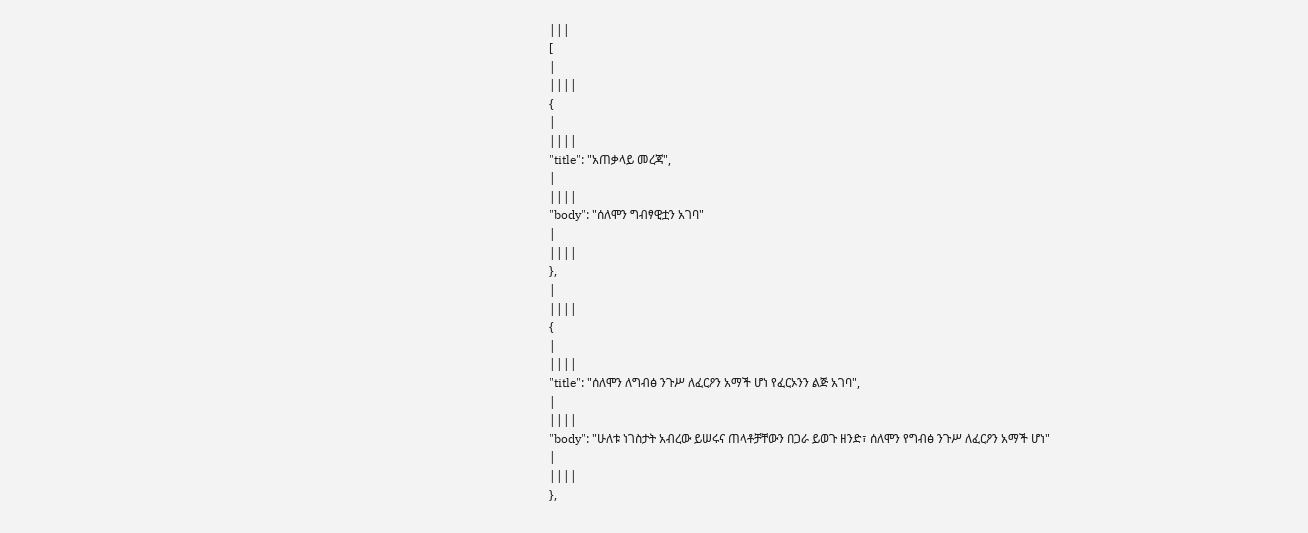|||
[
|
||||
{
|
||||
"title": "አጠቃላይ መረጃ",
|
||||
"body": "ሰለሞን ግብፃዊቷን አገባ"
|
||||
},
|
||||
{
|
||||
"title": "ሰለሞን ለግብፅ ንጉሥ ለፈርዖን አማች ሆነ የፈርኦንን ልጅ አገባ",
|
||||
"body": "ሁለቱ ነገስታት አብረው ይሠሩና ጠላቶቻቸውን በጋራ ይወጉ ዘንድ፣ ሰለሞን የግብፅ ንጉሥ ለፈርዖን አማች ሆነ"
|
||||
},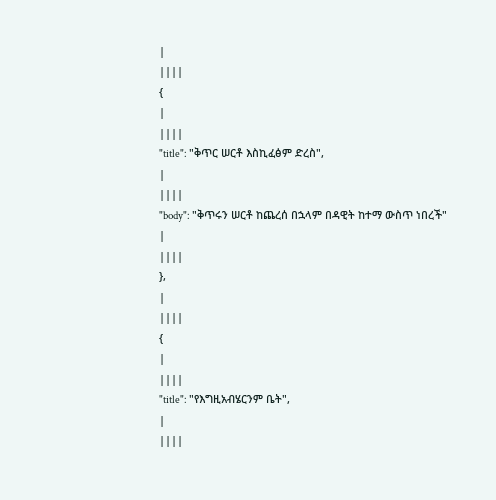|
||||
{
|
||||
"title": "ቅጥር ሠርቶ እስኪፈፅም ድረስ",
|
||||
"body": "ቅጥሩን ሠርቶ ከጨረሰ በኋላም በዳዊት ከተማ ውስጥ ነበረች"
|
||||
},
|
||||
{
|
||||
"title": "የእግዚአብሄርንም ቤት",
|
||||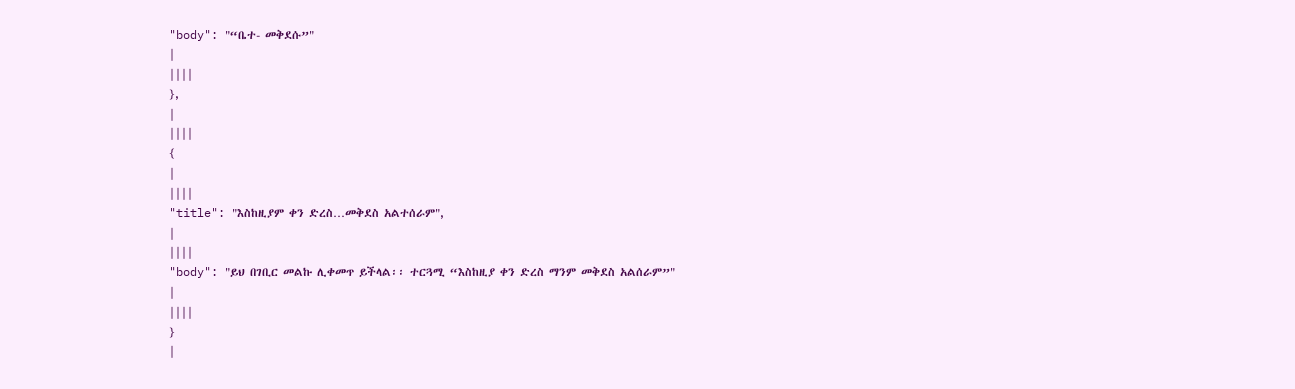"body": "“ቤተ- መቅደሱ”"
|
||||
},
|
||||
{
|
||||
"title": "እስከዚያም ቀን ድረስ…መቅደስ አልተሰራም",
|
||||
"body": "ይህ በገቢር መልኩ ሊቀመጥ ይችላል፡፡ ተርጓሚ “እስከዚያ ቀን ድረስ ማንም መቅደስ አልሰራም”"
|
||||
}
|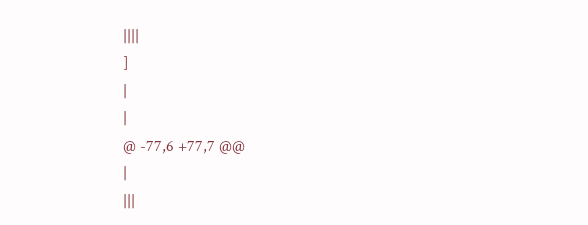||||
]
|
|
@ -77,6 +77,7 @@
|
|||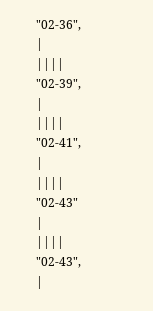"02-36",
|
||||
"02-39",
|
||||
"02-41",
|
||||
"02-43"
|
||||
"02-43",
|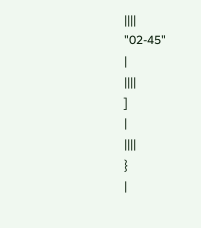||||
"02-45"
|
||||
]
|
||||
}
|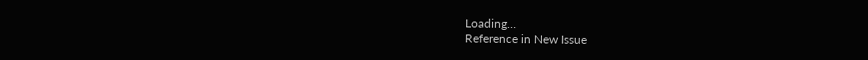Loading…
Reference in New Issue